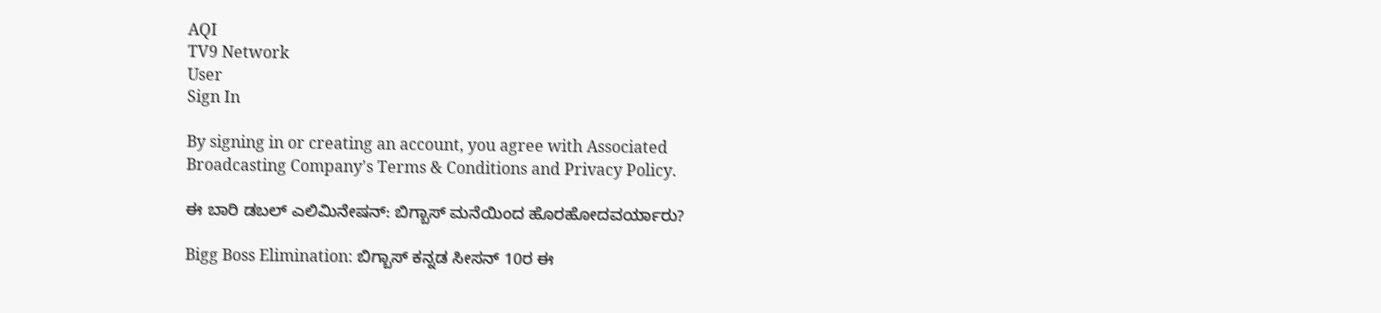AQI
TV9 Network
User
Sign In

By signing in or creating an account, you agree with Associated Broadcasting Company's Terms & Conditions and Privacy Policy.

ಈ ಬಾರಿ ಡಬಲ್ ಎಲಿಮಿನೇಷನ್: ಬಿಗ್ಬಾಸ್ ಮನೆಯಿಂದ ಹೊರಹೋದವರ್ಯಾರು?

Bigg Boss Elimination: ಬಿಗ್ಬಾಸ್ ಕನ್ನಡ ಸೀಸನ್ 10ರ ಈ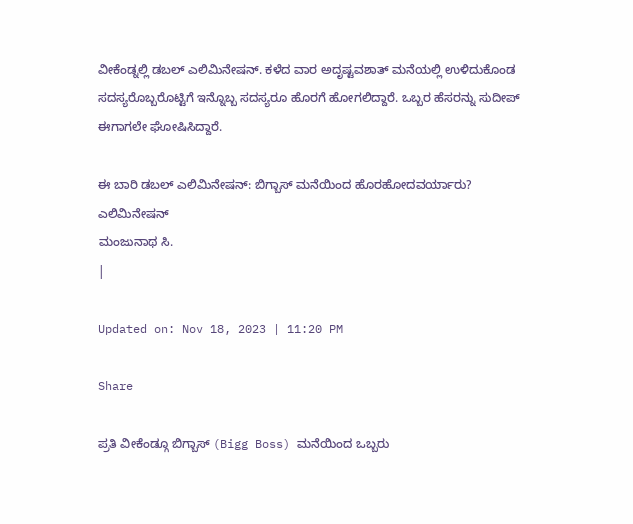ವೀಕೆಂಡ್ನಲ್ಲಿ ಡಬಲ್ ಎಲಿಮಿನೇಷನ್. ಕಳೆದ ವಾರ ಅದೃಷ್ಟವಶಾತ್ ಮನೆಯಲ್ಲಿ ಉಳಿದುಕೊಂಡ ಸದಸ್ಯರೊಬ್ಬರೊಟ್ಟಿಗೆ ಇನ್ನೊಬ್ಬ ಸದಸ್ಯರೂ ಹೊರಗೆ ಹೋಗಲಿದ್ದಾರೆ. ಒಬ್ಬರ ಹೆಸರನ್ನು ಸುದೀಪ್ ಈಗಾಗಲೇ ಘೋಷಿಸಿದ್ದಾರೆ.

ಈ ಬಾರಿ ಡಬಲ್ ಎಲಿಮಿನೇಷನ್: ಬಿಗ್ಬಾಸ್ ಮನೆಯಿಂದ ಹೊರಹೋದವರ್ಯಾರು?
ಎಲಿಮಿನೇಷನ್
ಮಂಜುನಾಥ ಸಿ.
|

Updated on: Nov 18, 2023 | 11:20 PM

Share

ಪ್ರತಿ ವೀಕೆಂಡ್ಗೂ ಬಿಗ್ಬಾಸ್ (Bigg Boss) ಮನೆಯಿಂದ ಒಬ್ಬರು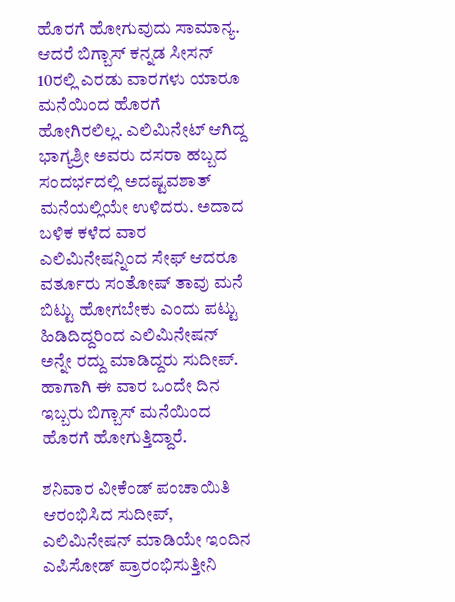ಹೊರಗೆ ಹೋಗುವುದು ಸಾಮಾನ್ಯ. ಆದರೆ ಬಿಗ್ಬಾಸ್ ಕನ್ನಡ ಸೀಸನ್ 10ರಲ್ಲಿ ಎರಡು ವಾರಗಳು ಯಾರೂ ಮನೆಯಿಂದ ಹೊರಗೆ ಹೋಗಿರಲಿಲ್ಲ. ಎಲಿಮಿನೇಟ್ ಆಗಿದ್ದ ಭಾಗ್ಯಶ್ರೀ ಅವರು ದಸರಾ ಹಬ್ಬದ ಸಂದರ್ಭದಲ್ಲಿ ಅದಷ್ಟವಶಾತ್ ಮನೆಯಲ್ಲಿಯೇ ಉಳಿದರು. ಅದಾದ ಬಳಿಕ ಕಳೆದ ವಾರ ಎಲಿಮಿನೇಷನ್ನಿಂದ ಸೇಫ್ ಆದರೂ ವರ್ತೂರು ಸಂತೋಷ್ ತಾವು ಮನೆ ಬಿಟ್ಟು ಹೋಗಬೇಕು ಎಂದು ಪಟ್ಟು ಹಿಡಿದಿದ್ದರಿಂದ ಎಲಿಮಿನೇಷನ್ ಅನ್ನೇ ರದ್ದು ಮಾಡಿದ್ದರು ಸುದೀಪ್. ಹಾಗಾಗಿ ಈ ವಾರ ಒಂದೇ ದಿನ ಇಬ್ಬರು ಬಿಗ್ಬಾಸ್ ಮನೆಯಿಂದ ಹೊರಗೆ ಹೋಗುತ್ತಿದ್ದಾರೆ.

ಶನಿವಾರ ವೀಕೆಂಡ್ ಪಂಚಾಯಿತಿ ಆರಂಭಿಸಿದ ಸುದೀಪ್, ಎಲಿಮಿನೇಷನ್ ಮಾಡಿಯೇ ಇಂದಿನ ಎಪಿಸೋಡ್ ಪ್ರಾರಂಭಿಸುತ್ತೀನಿ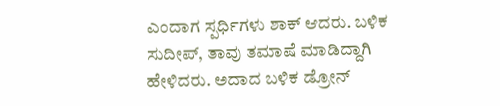ಎಂದಾಗ ಸ್ಪರ್ಧಿಗಳು ಶಾಕ್ ಆದರು. ಬಳಿಕ ಸುದೀಪ್, ತಾವು ತಮಾಷೆ ಮಾಡಿದ್ದಾಗಿ ಹೇಳಿದರು. ಅದಾದ ಬಳಿಕ ಡ್ರೋನ್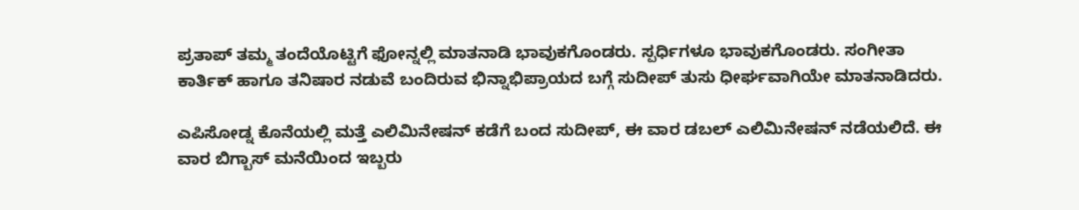ಪ್ರತಾಪ್ ತಮ್ಮ ತಂದೆಯೊಟ್ಟಿಗೆ ಫೋನ್ನಲ್ಲಿ ಮಾತನಾಡಿ ಭಾವುಕಗೊಂಡರು. ಸ್ಪರ್ಧಿಗಳೂ ಭಾವುಕಗೊಂಡರು. ಸಂಗೀತಾ ಕಾರ್ತಿಕ್ ಹಾಗೂ ತನಿಷಾರ ನಡುವೆ ಬಂದಿರುವ ಭಿನ್ನಾಭಿಪ್ರಾಯದ ಬಗ್ಗೆ ಸುದೀಪ್ ತುಸು ಧೀರ್ಘವಾಗಿಯೇ ಮಾತನಾಡಿದರು.

ಎಪಿಸೋಡ್ನ ಕೊನೆಯಲ್ಲಿ ಮತ್ತೆ ಎಲಿಮಿನೇಷನ್ ಕಡೆಗೆ ಬಂದ ಸುದೀಪ್, ಈ ವಾರ ಡಬಲ್ ಎಲಿಮಿನೇಷನ್ ನಡೆಯಲಿದೆ. ಈ ವಾರ ಬಿಗ್ಬಾಸ್ ಮನೆಯಿಂದ ಇಬ್ಬರು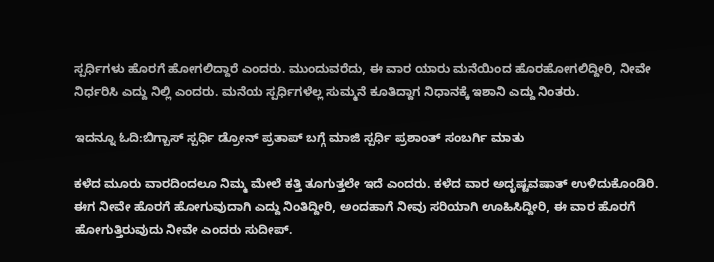ಸ್ಪರ್ಧಿಗಳು ಹೊರಗೆ ಹೋಗಲಿದ್ದಾರೆ ಎಂದರು. ಮುಂದುವರೆದು, ಈ ವಾರ ಯಾರು ಮನೆಯಿಂದ ಹೊರಹೋಗಲಿದ್ದೀರಿ, ನೀವೇ ನಿರ್ಧರಿಸಿ ಎದ್ದು ನಿಲ್ಲಿ ಎಂದರು. ಮನೆಯ ಸ್ಪರ್ಧಿಗಳೆಲ್ಲ ಸುಮ್ಮನೆ ಕೂತಿದ್ದಾಗ ನಿಧಾನಕ್ಕೆ ಇಶಾನಿ ಎದ್ದು ನಿಂತರು.

ಇದನ್ನೂ ಓದಿ:ಬಿಗ್ಬಾಸ್ ಸ್ಪರ್ಧಿ ಡ್ರೋನ್ ಪ್ರತಾಪ್ ಬಗ್ಗೆ ಮಾಜಿ ಸ್ಪರ್ಧಿ ಪ್ರಶಾಂತ್ ಸಂಬರ್ಗಿ ಮಾತು

ಕಳೆದ ಮೂರು ವಾರದಿಂದಲೂ ನಿಮ್ಮ ಮೇಲೆ ಕತ್ತಿ ತೂಗುತ್ತಲೇ ಇದೆ ಎಂದರು. ಕಳೆದ ವಾರ ಅದೃಷ್ಟವಷಾತ್ ಉಳಿದುಕೊಂಡಿರಿ. ಈಗ ನೀವೇ ಹೊರಗೆ ಹೋಗುವುದಾಗಿ ಎದ್ದು ನಿಂತಿದ್ದೀರಿ, ಅಂದಹಾಗೆ ನೀವು ಸರಿಯಾಗಿ ಊಹಿಸಿದ್ದೀರಿ, ಈ ವಾರ ಹೊರಗೆ ಹೋಗುತ್ತಿರುವುದು ನೀವೇ ಎಂದರು ಸುದೀಪ್.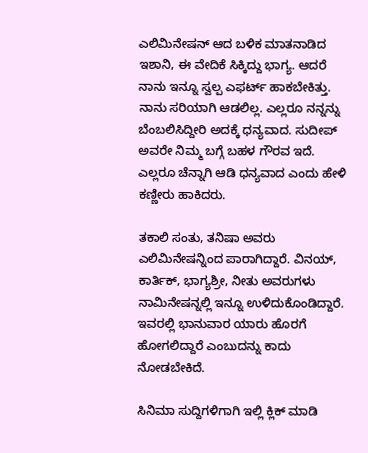ಎಲಿಮಿನೇಷನ್ ಆದ ಬಳಿಕ ಮಾತನಾಡಿದ ಇಶಾನಿ, ಈ ವೇದಿಕೆ ಸಿಕ್ಕಿದ್ದು ಭಾಗ್ಯ. ಆದರೆ ನಾನು ಇನ್ನೂ ಸ್ವಲ್ಪ ಎಫರ್ಟ್ ಹಾಕಬೇಕಿತ್ತು. ನಾನು ಸರಿಯಾಗಿ ಆಡಲಿಲ್ಲ. ಎಲ್ಲರೂ ನನ್ನನ್ನು ಬೆಂಬಲಿಸಿದ್ದೀರಿ ಅದಕ್ಕೆ ಧನ್ಯವಾದ. ಸುದೀಪ್ ಅವರೇ ನಿಮ್ಮ ಬಗ್ಗೆ ಬಹಳ ಗೌರವ ಇದೆ. ಎಲ್ಲರೂ ಚೆನ್ನಾಗಿ ಆಡಿ ಧನ್ಯವಾದ ಎಂದು ಹೇಳಿ ಕಣ್ಣೀರು ಹಾಕಿದರು.

ತಕಾಲಿ ಸಂತು, ತನಿಷಾ ಅವರು ಎಲಿಮಿನೇಷನ್ನಿಂದ ಪಾರಾಗಿದ್ದಾರೆ. ವಿನಯ್, ಕಾರ್ತಿಕ್, ಭಾಗ್ಯಶ್ರೀ, ನೀತು ಅವರುಗಳು ನಾಮಿನೇಷನ್ನಲ್ಲಿ ಇನ್ನೂ ಉಳಿದುಕೊಂಡಿದ್ದಾರೆ. ಇವರಲ್ಲಿ ಭಾನುವಾರ ಯಾರು ಹೊರಗೆ ಹೋಗಲಿದ್ದಾರೆ ಎಂಬುದನ್ನು ಕಾದು ನೋಡಬೇಕಿದೆ.

ಸಿನಿಮಾ ಸುದ್ದಿಗಳಿಗಾಗಿ ಇಲ್ಲಿ ಕ್ಲಿಕ್ ಮಾಡಿ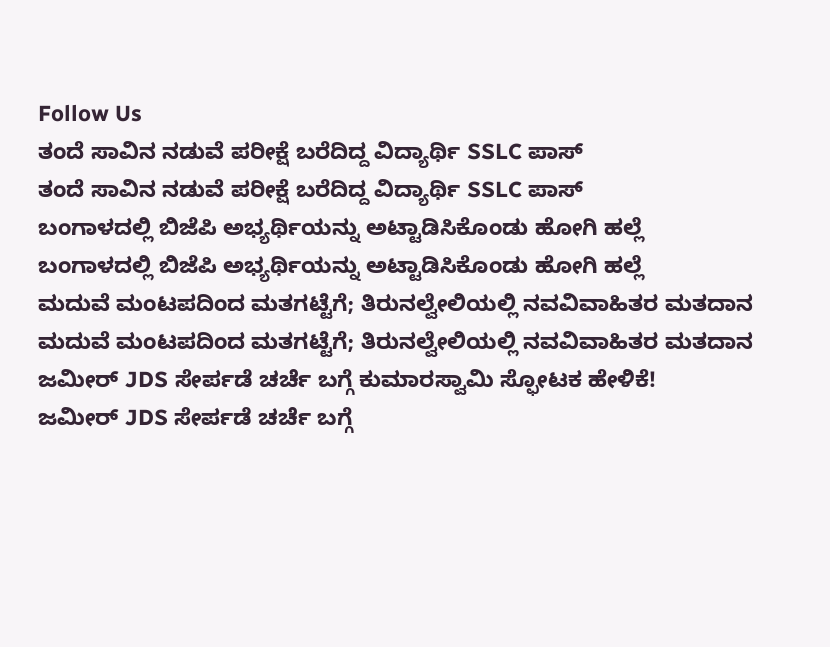Follow Us
ತಂದೆ ಸಾವಿನ ನಡುವೆ ಪರೀಕ್ಷೆ ಬರೆದಿದ್ದ ವಿದ್ಯಾರ್ಥಿ SSLC ಪಾಸ್
ತಂದೆ ಸಾವಿನ ನಡುವೆ ಪರೀಕ್ಷೆ ಬರೆದಿದ್ದ ವಿದ್ಯಾರ್ಥಿ SSLC ಪಾಸ್
ಬಂಗಾಳದಲ್ಲಿ ಬಿಜೆಪಿ ಅಭ್ಯರ್ಥಿಯನ್ನು ಅಟ್ಟಾಡಿಸಿಕೊಂಡು ಹೋಗಿ ಹಲ್ಲೆ
ಬಂಗಾಳದಲ್ಲಿ ಬಿಜೆಪಿ ಅಭ್ಯರ್ಥಿಯನ್ನು ಅಟ್ಟಾಡಿಸಿಕೊಂಡು ಹೋಗಿ ಹಲ್ಲೆ
ಮದುವೆ ಮಂಟಪದಿಂದ ಮತಗಟ್ಟೆಗೆ; ತಿರುನಲ್ವೇಲಿಯಲ್ಲಿ ನವವಿವಾಹಿತರ ಮತದಾನ
ಮದುವೆ ಮಂಟಪದಿಂದ ಮತಗಟ್ಟೆಗೆ; ತಿರುನಲ್ವೇಲಿಯಲ್ಲಿ ನವವಿವಾಹಿತರ ಮತದಾನ
ಜಮೀರ್ JDS ಸೇರ್ಪಡೆ ಚರ್ಚೆ ಬಗ್ಗೆ ಕುಮಾರಸ್ವಾಮಿ ಸ್ಫೋಟಕ ಹೇಳಿಕೆ!
ಜಮೀರ್ JDS ಸೇರ್ಪಡೆ ಚರ್ಚೆ ಬಗ್ಗೆ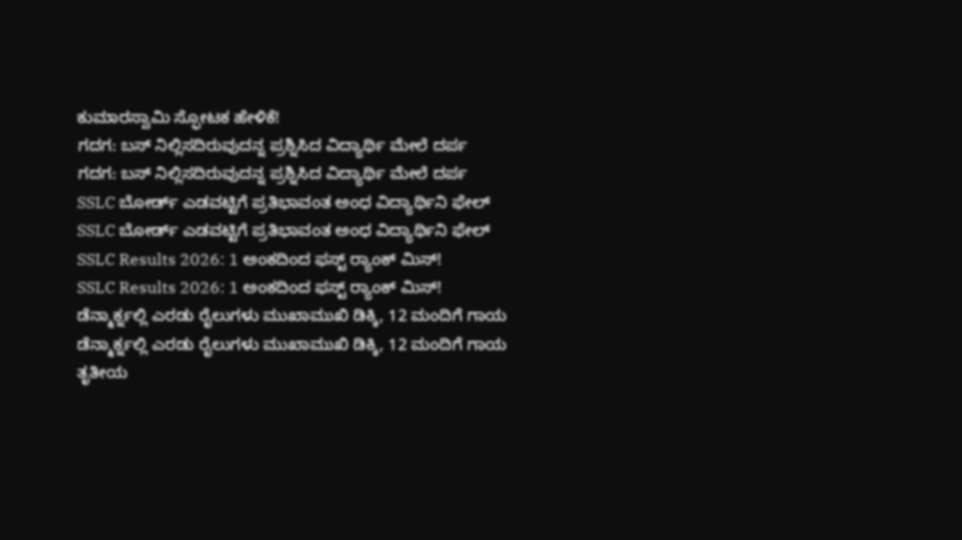ಕುಮಾರಸ್ವಾಮಿ ಸ್ಫೋಟಕ ಹೇಳಿಕೆ!
ಗದಗ: ಬಸ್ ನಿಲ್ಲಿಸದಿರುವುದನ್ನ ಪ್ರಶ್ನಿಸಿದ ವಿದ್ಯಾರ್ಥಿ ಮೇಲೆ ದರ್ಪ
ಗದಗ: ಬಸ್ ನಿಲ್ಲಿಸದಿರುವುದನ್ನ ಪ್ರಶ್ನಿಸಿದ ವಿದ್ಯಾರ್ಥಿ ಮೇಲೆ ದರ್ಪ
SSLC ಬೋರ್ಡ್ ಎಡವಟ್ಟಿಗೆ ಪ್ರತಿಭಾವಂತ ಅಂಧ ವಿದ್ಯಾರ್ಥಿನಿ ಫೇಲ್
SSLC ಬೋರ್ಡ್ ಎಡವಟ್ಟಿಗೆ ಪ್ರತಿಭಾವಂತ ಅಂಧ ವಿದ್ಯಾರ್ಥಿನಿ ಫೇಲ್
SSLC Results 2026: 1 ಅಂಕದಿಂದ ಫಸ್ಟ್ ರ‍್ಯಾಂಕ್ ಮಿಸ್!
SSLC Results 2026: 1 ಅಂಕದಿಂದ ಫಸ್ಟ್ ರ‍್ಯಾಂಕ್ ಮಿಸ್!
ಡೆನ್ಮಾರ್ಕ್ನಲ್ಲಿ ಎರಡು ರೈಲುಗಳು ಮುಖಾಮುಖಿ ಡಿಕ್ಕಿ, 12 ಮಂದಿಗೆ ಗಾಯ
ಡೆನ್ಮಾರ್ಕ್ನಲ್ಲಿ ಎರಡು ರೈಲುಗಳು ಮುಖಾಮುಖಿ ಡಿಕ್ಕಿ, 12 ಮಂದಿಗೆ ಗಾಯ
ತೃತೀಯ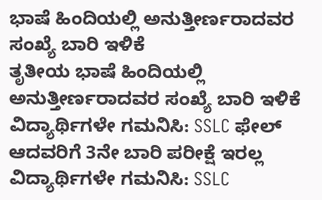ಭಾಷೆ ಹಿಂದಿಯಲ್ಲಿ ಅನುತ್ತೀರ್ಣರಾದವರ ಸಂಖ್ಯೆ ಬಾರಿ ಇಳಿಕೆ
ತೃತೀಯ ಭಾಷೆ ಹಿಂದಿಯಲ್ಲಿ ಅನುತ್ತೀರ್ಣರಾದವರ ಸಂಖ್ಯೆ ಬಾರಿ ಇಳಿಕೆ
ವಿದ್ಯಾರ್ಥಿಗಳೇ ಗಮನಿಸಿ: SSLC ಫೇಲ್ ಆದವರಿಗೆ 3ನೇ ಬಾರಿ ಪರೀಕ್ಷೆ ಇರಲ್ಲ
ವಿದ್ಯಾರ್ಥಿಗಳೇ ಗಮನಿಸಿ: SSLC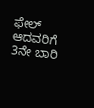ಫೇಲ್ ಆದವರಿಗೆ 3ನೇ ಬಾರಿ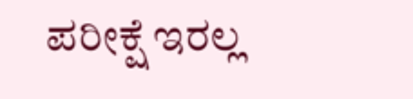ಪರೀಕ್ಷೆ ಇರಲ್ಲ